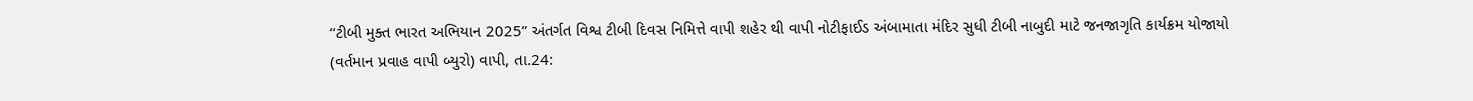‘‘ટીબી મુક્ત ભારત અભિયાન 2025” અંતર્ગત વિશ્વ ટીબી દિવસ નિમિત્તે વાપી શહેર થી વાપી નોટીફાઈડ અંબામાતા મંદિર સુધી ટીબી નાબુદી માટે જનજાગૃતિ કાર્યક્રમ યોજાયો
(વર્તમાન પ્રવાહ વાપી બ્યુરો) વાપી, તા.24: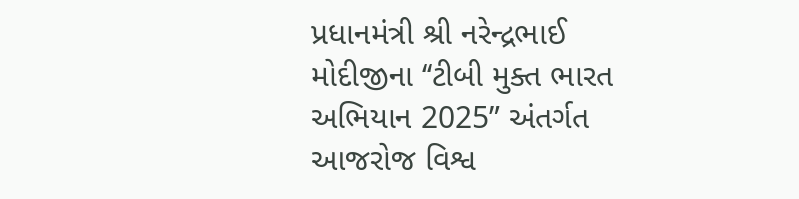પ્રધાનમંત્રી શ્રી નરેન્દ્રભાઈ મોદીજીના ‘‘ટીબી મુક્ત ભારત અભિયાન 2025” અંતર્ગત આજરોજ વિશ્વ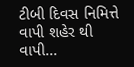ટીબી દિવસ નિમિત્તે વાપી શહેર થી વાપી...